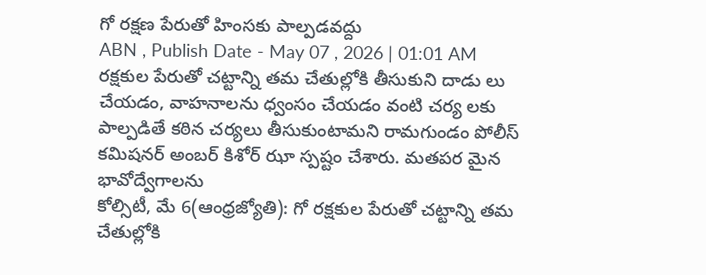గో రక్షణ పేరుతో హింసకు పాల్పడవద్దు
ABN , Publish Date - May 07 , 2026 | 01:01 AM
రక్షకుల పేరుతో చట్టాన్ని తమ చేతుల్లోకి తీసుకుని దాడు లు చేయడం, వాహనాలను ధ్వంసం చేయడం వంటి చర్య లకు పాల్పడితే కఠిన చర్యలు తీసుకుంటామని రామగుండం పోలీస్ కమిషనర్ అంబర్ కిశోర్ ఝా స్పష్టం చేశారు. మతపర మైన భావోద్వేగాలను
కోల్సిటీ, మే 6(ఆంధ్రజ్యోతి): గో రక్షకుల పేరుతో చట్టాన్ని తమ చేతుల్లోకి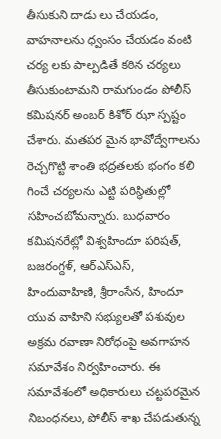తీసుకుని దాడు లు చేయడం, వాహనాలను ధ్వంసం చేయడం వంటి చర్య లకు పాల్పడితే కఠిన చర్యలు తీసుకుంటామని రామగుండం పోలీస్ కమిషనర్ అంబర్ కిశోర్ ఝా స్పష్టం చేశారు. మతపర మైన భావోద్వేగాలను రెచ్చగొట్టి శాంతి భద్రతలకు భంగం కలి గించే చర్యలను ఎట్టి పరిస్థితుల్లో సహించబోమన్నారు. బుధవారం కమిషనరేట్లో విశ్వహిందూ పరిషత్, బజరంగ్దళ్, ఆర్ఎస్ఎస్, హిందువాహిణి, శ్రీరాంసేన, హిందూ యువ వాహిని సభ్యులతో పశువుల అక్రమ రవాణా నిరోధంపై అవగాహన సమావేశం నిర్వహించారు. ఈ సమావేశంలో అధికారులు చట్టపరమైన నిబంధనలు, పోలీస్ శాఖ చేపడుతున్న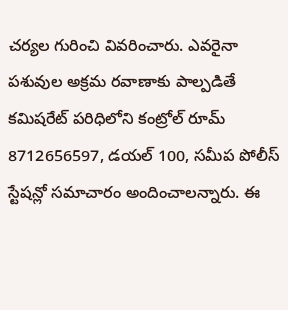చర్యల గురించి వివరించారు. ఎవరైనా పశువుల అక్రమ రవాణాకు పాల్పడితే కమిషరేట్ పరిధిలోని కంట్రోల్ రూమ్ 8712656597, డయల్ 100, సమీప పోలీస్ స్టేషన్లో సమాచారం అందించాలన్నారు. ఈ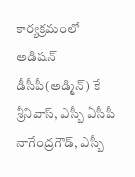కార్యక్రమంలో అడిషన్ డీసీపీ(అడ్మిన్) కే శ్రీనివాస్, ఎస్బీ ఏసీపీ నాగేంద్రగౌడ్, ఎస్బీ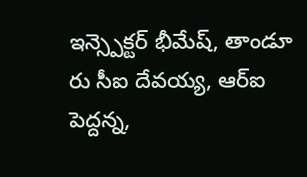ఇన్స్పెక్టర్ భీమేష్, తాండూ రు సీఐ దేవయ్య, ఆర్ఐ పెద్దన్న,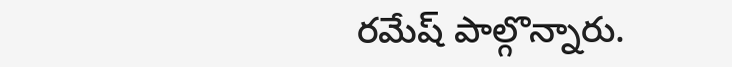రమేష్ పాల్గొన్నారు.